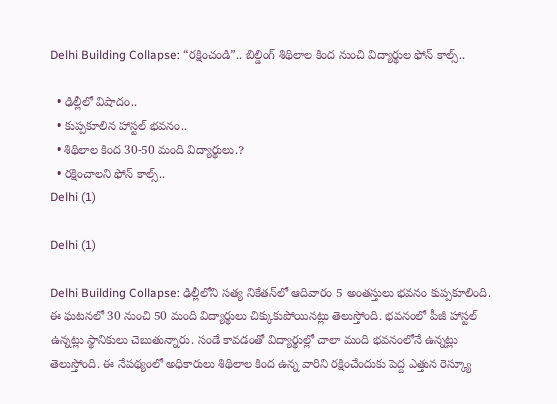Delhi Building Collapse: “రక్షించండి”.. బిల్డింగ్ శిథిలాల కింద నుంచి విద్యార్థుల ఫోన్ కాల్స్..

  • ఢిల్లీలో విషాదం..
  • కుప్పకూలిన హాస్టల్ భవనం..
  • శిథిలాల కింద 30-50 మంది విద్యార్థులు.?
  • రక్షించాలని ఫోన్ కాల్స్..
Delhi (1)

Delhi (1)

Delhi Building Collapse: ఢిల్లీలోని సత్య నికేతన్‌లో ఆదివారం 5 అంతస్తులు భవనం కుప్పకూలింది. ఈ ఘటనలో 30 నుంచి 50 మంది విద్యార్థులు చిక్కుకుపోయినట్లు తెలుస్తోంది. భవనంలో పీజీ హాస్టల్ ఉన్నట్లు స్థానికులు చెబుతున్నారు. సండే కావడంతో విద్యార్థుల్లో చాలా మంది భవనంలోనే ఉన్నట్లు తెలుస్తోంది. ఈ నేపథ్యంలో అధికారులు శిథిలాల కింద ఉన్న వారిని రక్షించేందుకు పెద్ద ఎత్తున రెస్క్యూ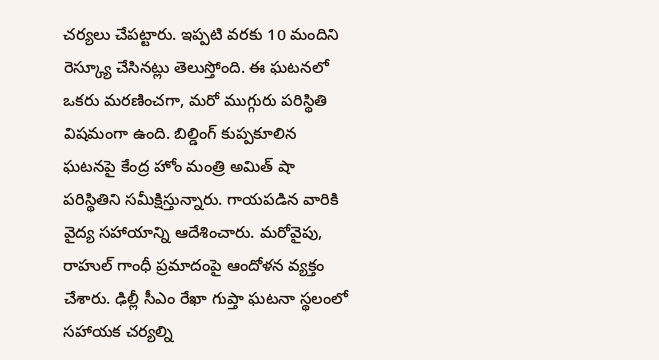చర్యలు చేపట్టారు. ఇప్పటి వరకు 10 మందిని రెస్క్యూ చేసినట్లు తెలుస్తోంది. ఈ ఘటనలో ఒకరు మరణించగా, మరో ముగ్గురు పరిస్థితి విషమంగా ఉంది. బిల్డింగ్ కుప్పకూలిన ఘటనపై కేంద్ర హోం మంత్రి అమిత్ షా పరిస్థితిని సమీక్షిస్తున్నారు. గాయపడిన వారికి వైద్య సహాయాన్ని ఆదేశించారు. మరోవైపు, రాహుల్ గాంధీ ప్రమాదంపై ఆందోళన వ్యక్తం చేశారు. ఢిల్లీ సీఎం రేఖా గుప్తా ఘటనా స్థలంలో సహాయక చర్యల్ని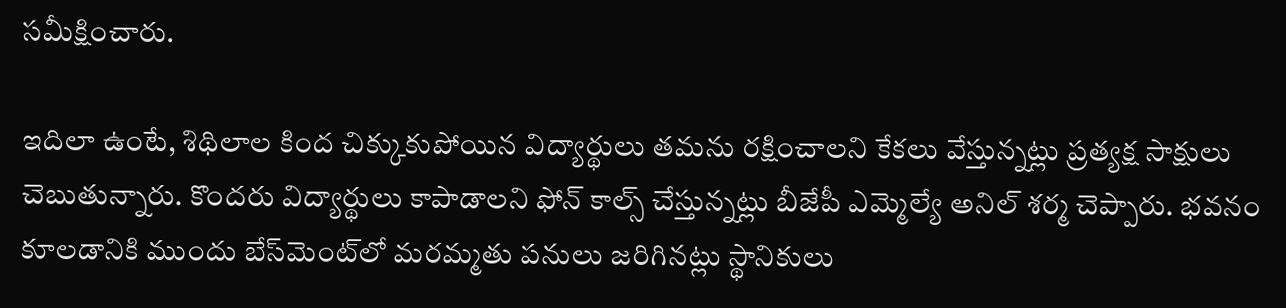సమీక్షించారు.

ఇదిలా ఉంటే, శిథిలాల కింద చిక్కుకుపోయిన విద్యార్థులు తమను రక్షించాలని కేకలు వేస్తున్నట్లు ప్రత్యక్ష సాక్షులు చెబుతున్నారు. కొందరు విద్యార్థులు కాపాడాలని ఫోన్ కాల్స్ చేస్తున్నట్లు బీజేపీ ఎమ్మెల్యే అనిల్ శర్మ చెప్పారు. భవనం కూలడానికి ముందు బేస్‌మెంట్‌లో మరమ్మతు పనులు జరిగినట్లు స్థానికులు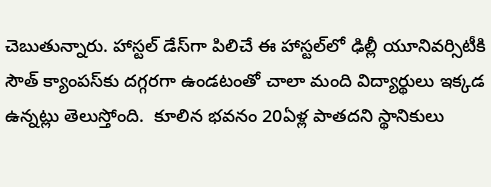చెబుతున్నారు. హాస్టల్ డేస్‌గా పిలిచే ఈ హాస్టల్‌లో ఢిల్లీ యూనివర్సిటీకి సౌత్ క్యాంపస్‌కు దగ్గరగా ఉండటంతో చాలా మంది విద్యార్థులు ఇక్కడ ఉన్నట్లు తెలుస్తోంది.  కూలిన భవనం 20ఏళ్ల పాతదని స్థానికులు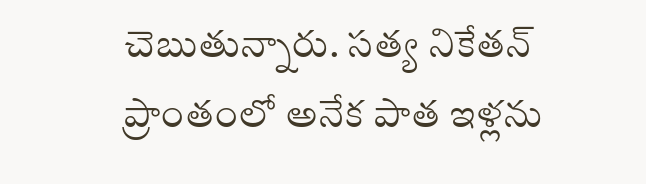చెబుతున్నారు. సత్య నికేతన్ ప్రాంతంలో అనేక పాత ఇళ్లను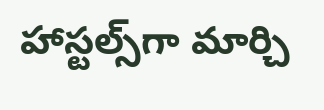హాస్టల్స్‌గా మార్చి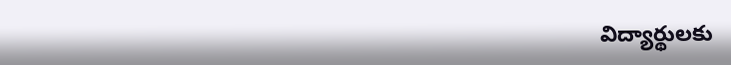విద్యార్థులకు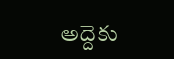అద్దెకు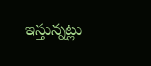ఇస్తున్నట్లు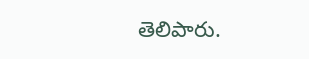తెలిపారు.